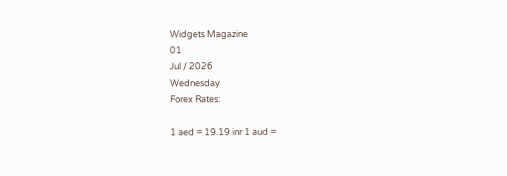Widgets Magazine
01
Jul / 2026
Wednesday
Forex Rates:

1 aed = 19.19 inr 1 aud =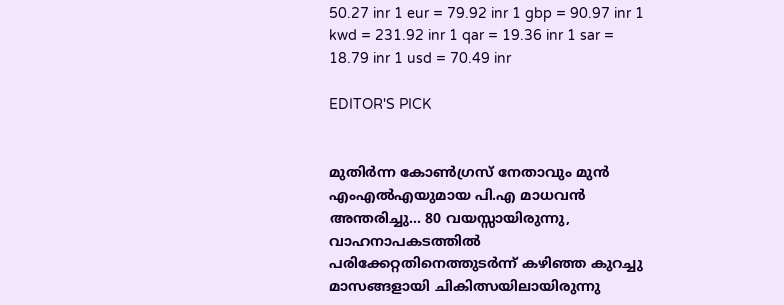50.27 inr 1 eur = 79.92 inr 1 gbp = 90.97 inr 1 kwd = 231.92 inr 1 qar = 19.36 inr 1 sar = 18.79 inr 1 usd = 70.49 inr

EDITOR'S PICK


മുതിർന്ന കോൺഗ്രസ് നേതാവും മുൻ എംഎൽഎയുമായ പി.എ മാധവൻ അന്തരിച്ചു... 80 വയസ്സായിരുന്നു, വാഹനാപകടത്തിൽ പരിക്കേറ്റതിനെത്തുടർന്ന് കഴിഞ്ഞ കുറച്ചു മാസങ്ങളായി ചികിത്സയിലായിരുന്നു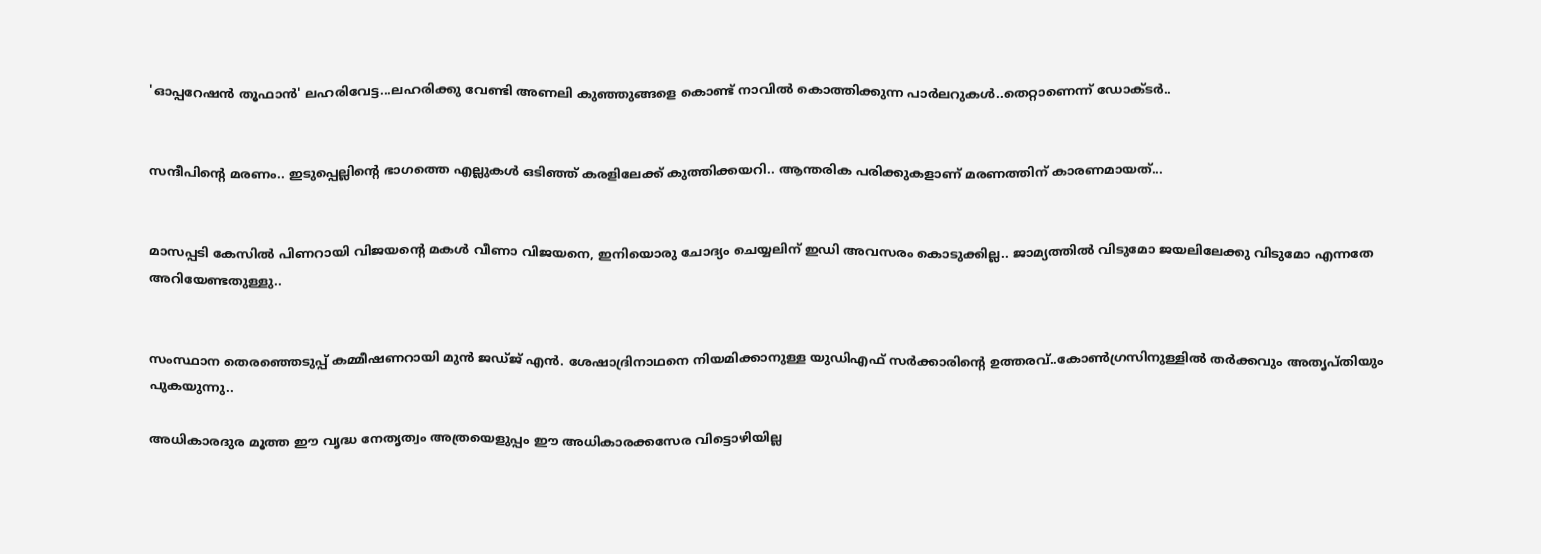'ഓപ്പറേഷൻ തൂഫാൻ' ലഹരിവേട്ട...ലഹരിക്കു വേണ്ടി അണലി കുഞ്ഞുങ്ങളെ കൊണ്ട് നാവിൽ കൊത്തിക്കുന്ന പാർലറുകൾ..തെറ്റാണെന്ന് ഡോക്ടർ..


സന്ദീപിന്റെ മരണം.. ഇടുപ്പെല്ലിന്റെ ഭാഗത്തെ എല്ലുകള്‍ ഒടിഞ്ഞ് കരളിലേക്ക് കുത്തിക്കയറി.. ആന്തരിക പരിക്കുകളാണ് മരണത്തിന് കാരണമായത്...


മാസപ്പടി കേസില്‍ പിണറായി വിജയന്റെ മകള്‍ വീണാ വിജയനെ, ഇനിയൊരു ചോദ്യം ചെയ്യലിന് ഇഡി അവസരം കൊടുക്കില്ല.. ജാമ്യത്തില്‍ വിടുമോ ജയലിലേക്കു വിടുമോ എന്നതേ അറിയേണ്ടതുള്ളു..


സംസ്ഥാന തെരഞ്ഞെടുപ്പ് കമ്മീഷണറായി മുന്‍ ജഡ്ജ് എന്‍. ശേഷാദ്രിനാഥനെ നിയമിക്കാനുള്ള യുഡിഎഫ് സര്‍ക്കാരിന്റെ ഉത്തരവ്..കോണ്‍ഗ്രസിനുള്ളില്‍ തര്‍ക്കവും അതൃപ്തിയും പുകയുന്നു..

അധികാരദുര മൂത്ത ഈ വൃദ്ധ നേതൃത്വം അത്രയെളുപ്പം ഈ അധികാരക്കസേര വിട്ടൊഴിയില്ല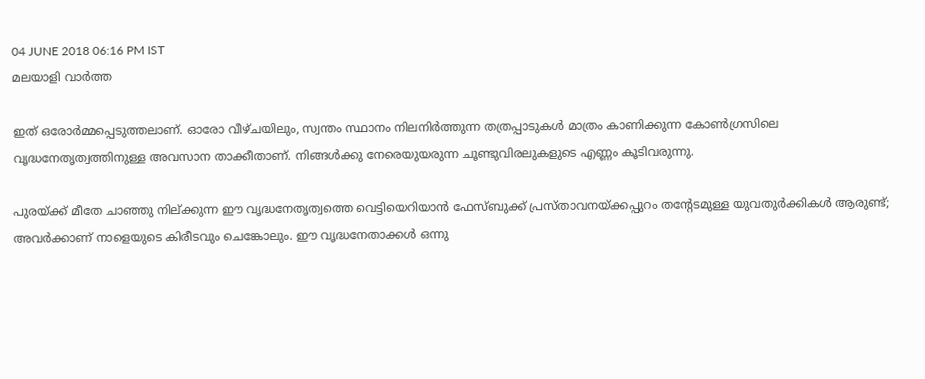04 JUNE 2018 06:16 PM IST
മലയാളി വാര്‍ത്ത

ഇത് ഒരോര്‍മ്മപ്പെടുത്തലാണ്. ഓരോ വീഴ്ചയിലും, സ്വന്തം സ്ഥാനം നിലനിര്‍ത്തുന്ന തത്രപ്പാടുകള്‍ മാത്രം കാണിക്കുന്ന കോണ്‍ഗ്രസിലെ വൃദ്ധനേതൃത്വത്തിനുള്ള അവസാന താക്കീതാണ്. നിങ്ങള്‍ക്കു നേരെയുയരുന്ന ചൂണ്ടുവിരലുകളുടെ എണ്ണം കൂടിവരുന്നു.

പുരയ്ക്ക് മീതേ ചാഞ്ഞു നില്ക്കുന്ന ഈ വൃദ്ധനേതൃത്വത്തെ വെട്ടിയെറിയാന്‍ ഫേസ്ബുക്ക് പ്രസ്താവനയ്ക്കപ്പുറം തന്റേടമുള്ള യുവതുര്‍ക്കികള്‍ ആരുണ്ട്; അവര്‍ക്കാണ് നാളെയുടെ കിരീടവും ചെങ്കോലും. ഈ വൃദ്ധനേതാക്കള്‍ ഒന്നു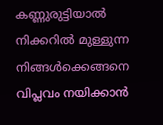കണ്ണുരുട്ടിയാല്‍ നിക്കറില്‍ മുള്ളുന്ന നിങ്ങള്‍ക്കെങ്ങനെ വിപ്ലവം നയിക്കാന്‍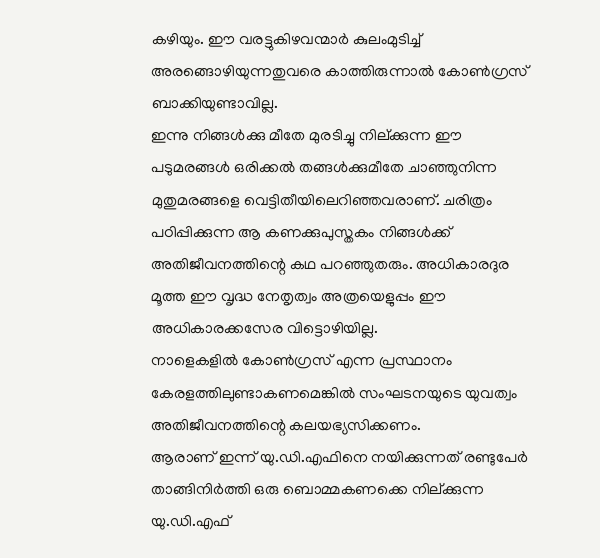കഴിയും. ഈ വരട്ടുകിഴവന്മാർ കുലംമുടിച്ച് അരങ്ങൊഴിയുന്നതുവരെ കാത്തിരുന്നാല്‍ കോണ്‍ഗ്രസ് ബാക്കിയുണ്ടാവില്ല.
ഇന്നു നിങ്ങള്‍ക്കു മീതേ മുരടിച്ചു നില്ക്കുന്ന ഈ പടുമരങ്ങള്‍ ഒരിക്കല്‍ തങ്ങള്‍ക്കുമീതേ ചാഞ്ഞുനിന്ന മുതുമരങ്ങളെ വെട്ടിതീയിലെറിഞ്ഞവരാണ്. ചരിത്രം പഠിപ്പിക്കുന്ന ആ കണക്കുപുസ്തകം നിങ്ങള്‍ക്ക് അതിജീവനത്തിന്റെ കഥ പറഞ്ഞുതരും. അധികാരദുര മൂത്ത ഈ വൃദ്ധ നേതൃത്വം അത്രയെളുപ്പം ഈ അധികാരക്കസേര വിട്ടൊഴിയില്ല.
നാളെകളില്‍ കോണ്‍ഗ്രസ് എന്ന പ്രസ്ഥാനം കേരളത്തിലുണ്ടാകണമെങ്കില്‍ സംഘടനയുടെ യുവത്വം അതിജീവനത്തിന്റെ കലയഭ്യസിക്കണം.
ആരാണ് ഇന്ന് യു.ഡി.എഫിനെ നയിക്കുന്നത് രണ്ടുപേര്‍ താങ്ങിനിര്‍ത്തി ഒരു ബൊമ്മകണക്കെ നില്ക്കുന്ന യു.ഡി.എഫ്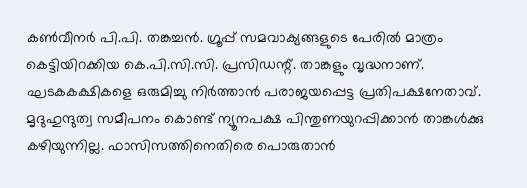കണ്‍വീനര്‍ പി.പി. തങ്കച്ചന്‍. ഗ്രൂപ്പ് സമവാക്യങ്ങളുടെ പേരില്‍ മാത്രം കെട്ടിയിറക്കിയ കെ.പി.സി.സി. പ്രസിഡന്റ്. താങ്കളും വൃദ്ധനാണ്. ഘടകകക്ഷികളെ ഒരുമിച്ചു നിര്‍ത്താന്‍ പരാജയപ്പെട്ട പ്രതിപക്ഷനേതാവ്. മൃദുഹുന്ദുത്വ സമീപനം കൊണ്ട് ന്യൂനപക്ഷ പിന്തുണയുറപ്പിക്കാന്‍ താങ്കള്‍ക്കു കഴിയുന്നില്ല. ഫാസിസത്തിനെതിരെ പൊരുതാന്‍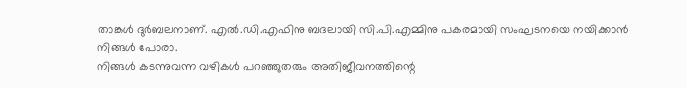താങ്കള്‍ ദുര്‍ബലനാണ്. എല്‍.ഡി.എഫിനു ബദലായി സി.പി.എമ്മിനു പകരമായി സംഘടനയെ നയിക്കാന്‍ നിങ്ങള്‍ പോരാ.
നിങ്ങള്‍ കടന്നുവന്ന വഴികള്‍ പറഞ്ഞുതരും അതിജീവനത്തിന്റെ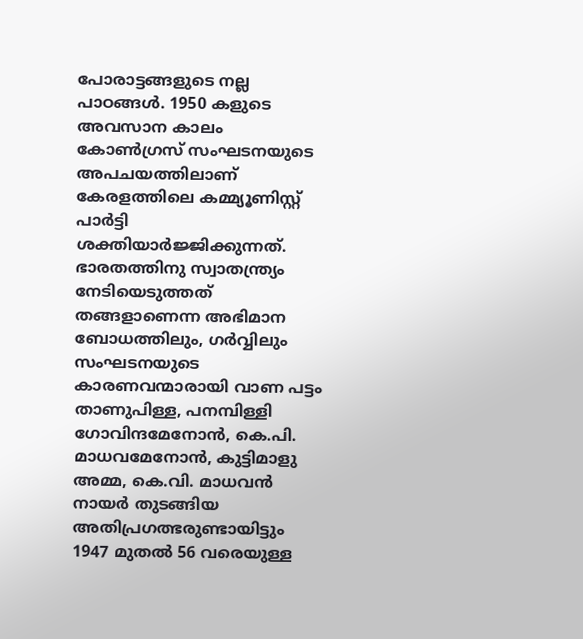പോരാട്ടങ്ങളുടെ നല്ല പാഠങ്ങള്‍. 1950 കളുടെ അവസാന കാലം കോണ്‍ഗ്രസ് സംഘടനയുടെ അപചയത്തിലാണ് കേരളത്തിലെ കമ്മ്യൂണിസ്റ്റ് പാര്‍ട്ടി ശക്തിയാര്‍ജ്ജിക്കുന്നത്. ഭാരതത്തിനു സ്വാതന്ത്ര്യം നേടിയെടുത്തത് തങ്ങളാണെന്ന അഭിമാന ബോധത്തിലും, ഗര്‍വ്വിലും സംഘടനയുടെ കാരണവന്മാരായി വാണ പട്ടം താണുപിള്ള, പനമ്പിള്ളി ഗോവിന്ദമേനോന്‍, കെ.പി. മാധവമേനോന്‍, കുട്ടിമാളു അമ്മ, കെ.വി. മാധവന്‍ നായര്‍ തുടങ്ങിയ അതിപ്രഗത്ഭരുണ്ടായിട്ടും 1947 മുതല്‍ 56 വരെയുള്ള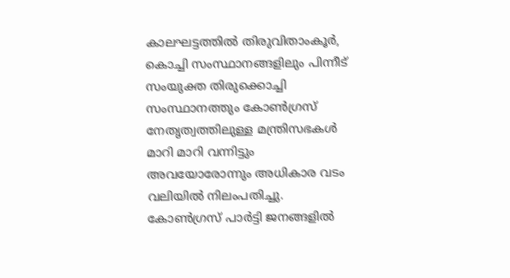കാലഘട്ടത്തില്‍ തിരുവിതാംകൂര്‍, കൊച്ചി സംസ്ഥാനങ്ങളിലും പിന്നീട് സംയുക്ത തിരുക്കൊച്ചി സംസ്ഥാനത്തും കോണ്‍ഗ്രസ് നേതൃത്വത്തിലുള്ള മന്ത്രിസഭകള്‍ മാറി മാറി വന്നിട്ടും അവയോരോന്നും അധികാര വടം വലിയില്‍ നിലംപതിച്ചു.
കോണ്‍ഗ്രസ് പാര്‍ട്ടി ജനങ്ങളില്‍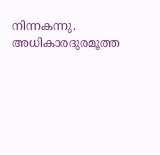നിന്നകന്നു. അധികാരദുരമൂത്ത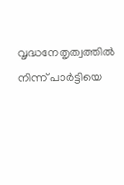വൃദ്ധനേതൃത്വത്തില്‍ നിന്ന് പാര്‍ട്ടിയെ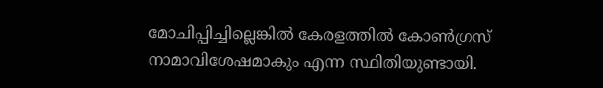മോചിപ്പിച്ചില്ലെങ്കില്‍ കേരളത്തില്‍ കോണ്‍ഗ്രസ് നാമാവിശേഷമാകും എന്ന സ്ഥിതിയുണ്ടായി.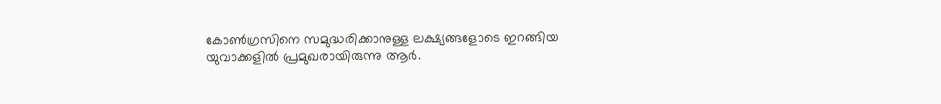കോണ്‍ഗ്രസിനെ സമുദ്ധരിക്കാനുള്ള ലക്ഷ്യങ്ങളോടെ ഇറങ്ങിയ യുവാക്കളില്‍ പ്രമുഖരായിരുന്നു ആര്‍.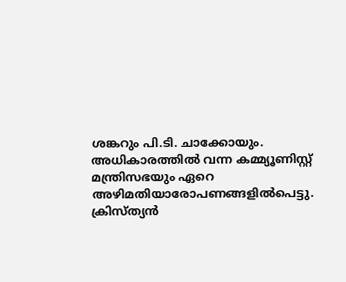ശങ്കറും പി.ടി. ചാക്കോയും. അധികാരത്തില്‍ വന്ന കമ്മ്യൂണിസ്റ്റ് മന്ത്രിസഭയും ഏറെ അഴിമതിയാരോപണങ്ങളില്‍പെട്ടു. ക്രിസ്ത്യന്‍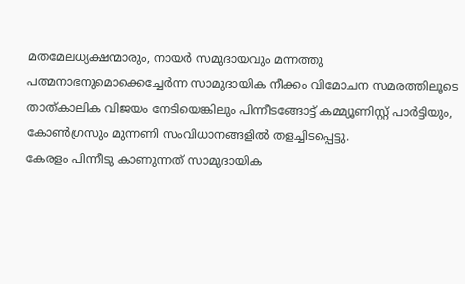മതമേലധ്യക്ഷന്മാരും, നായര്‍ സമുദായവും മന്നത്തു പത്മനാഭനുമൊക്കെച്ചേര്‍ന്ന സാമുദായിക നീക്കം വിമോചന സമരത്തിലൂടെ താത്കാലിക വിജയം നേടിയെങ്കിലും പിന്നീടങ്ങോട്ട് കമ്മ്യൂണിസ്റ്റ് പാര്‍ട്ടിയും, കോണ്‍ഗ്രസും മുന്നണി സംവിധാനങ്ങളില്‍ തളച്ചിടപ്പെട്ടു.
കേരളം പിന്നീടു കാണുന്നത് സാമുദായിക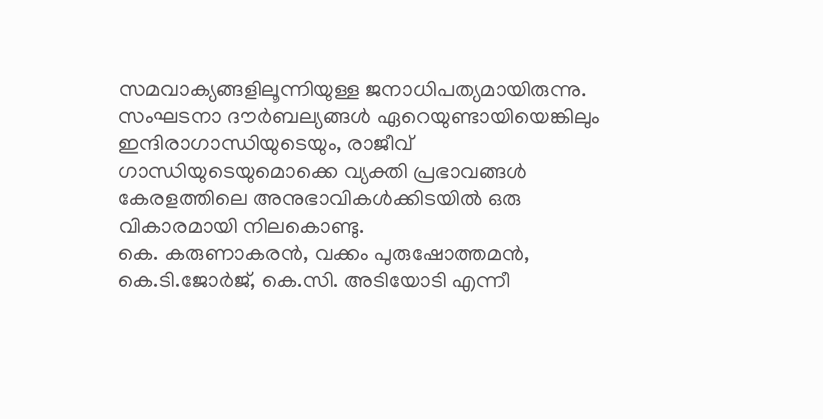സമവാക്യങ്ങളിലൂന്നിയുള്ള ജനാധിപത്യമായിരുന്നു.
സംഘടനാ ദൗര്‍ബല്യങ്ങള്‍ ഏറെയുണ്ടായിയെങ്കിലും ഇന്ദിരാഗാന്ധിയുടെയും, രാജീവ് ഗാന്ധിയുടെയുമൊക്കെ വ്യക്തി പ്രഭാവങ്ങള്‍ കേരളത്തിലെ അനുഭാവികള്‍ക്കിടയില്‍ ഒരു വികാരമായി നിലകൊണ്ടു.
കെ. കരുണാകരന്‍, വക്കം പുരുഷോത്തമന്‍, കെ.ടി.ജോര്‍ജ്, കെ.സി. അടിയോടി എന്നീ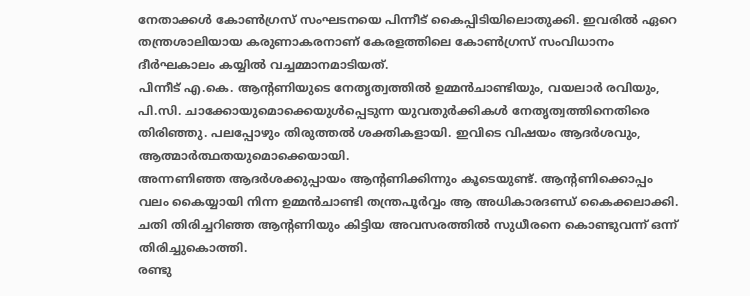നേതാക്കള്‍ കോണ്‍ഗ്രസ് സംഘടനയെ പിന്നീട് കൈപ്പിടിയിലൊതുക്കി. ഇവരില്‍ ഏറെ തന്ത്രശാലിയായ കരുണാകരനാണ് കേരളത്തിലെ കോണ്‍ഗ്രസ് സംവിധാനം ദീര്‍ഘകാലം കയ്യില്‍ വച്ചമ്മാനമാടിയത്.
പിന്നീട് എ.കെ. ആന്റണിയുടെ നേതൃത്വത്തില്‍ ഉമ്മന്‍ചാണ്ടിയും, വയലാര്‍ രവിയും, പി.സി. ചാക്കോയുമൊക്കെയുള്‍പ്പെടുന്ന യുവതുര്‍ക്കികള്‍ നേതൃത്വത്തിനെതിരെ തിരിഞ്ഞു. പലപ്പോഴും തിരുത്തല്‍ ശക്തികളായി. ഇവിടെ വിഷയം ആദര്‍ശവും, ആത്മാര്‍ത്ഥതയുമൊക്കെയായി.
അന്നണിഞ്ഞ ആദര്‍ശക്കുപ്പായം ആന്റണിക്കിന്നും കൂടെയുണ്ട്. ആന്റണിക്കൊപ്പം വലം കൈയ്യായി നിന്ന ഉമ്മന്‍ചാണ്ടി തന്ത്രപൂര്‍വ്വം ആ അധികാരദണ്ഡ് കൈക്കലാക്കി. ചതി തിരിച്ചറിഞ്ഞ ആന്റണിയും കിട്ടിയ അവസരത്തില്‍ സുധീരനെ കൊണ്ടുവന്ന് ഒന്ന് തിരിച്ചുകൊത്തി.
രണ്ടു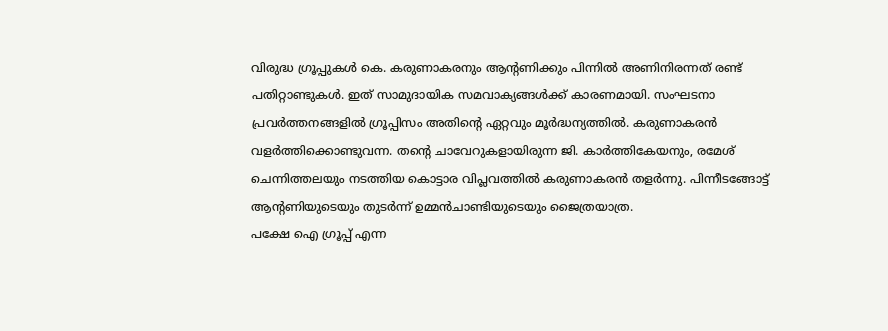വിരുദ്ധ ഗ്രൂപ്പുകള്‍ കെ. കരുണാകരനും ആന്റണിക്കും പിന്നില്‍ അണിനിരന്നത് രണ്ട് പതിറ്റാണ്ടുകള്‍. ഇത് സാമുദായിക സമവാക്യങ്ങള്‍ക്ക് കാരണമായി. സംഘടനാ പ്രവര്‍ത്തനങ്ങളില്‍ ഗ്രൂപ്പിസം അതിന്റെ ഏറ്റവും മൂര്‍ദ്ധന്യത്തില്‍. കരുണാകരന്‍ വളര്‍ത്തിക്കൊണ്ടുവന്ന. തന്റെ ചാവേറുകളായിരുന്ന ജി. കാര്‍ത്തികേയനും, രമേശ് ചെന്നിത്തലയും നടത്തിയ കൊട്ടാര വിപ്ലവത്തില്‍ കരുണാകരന്‍ തളര്‍ന്നു. പിന്നീടങ്ങോട്ട് ആന്റണിയുടെയും തുടര്‍ന്ന് ഉമ്മന്‍ചാണ്ടിയുടെയും ജൈത്രയാത്ര.
പക്ഷേ ഐ ഗ്രൂപ്പ് എന്ന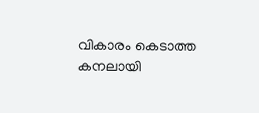വികാരം കെടാത്ത കനലായി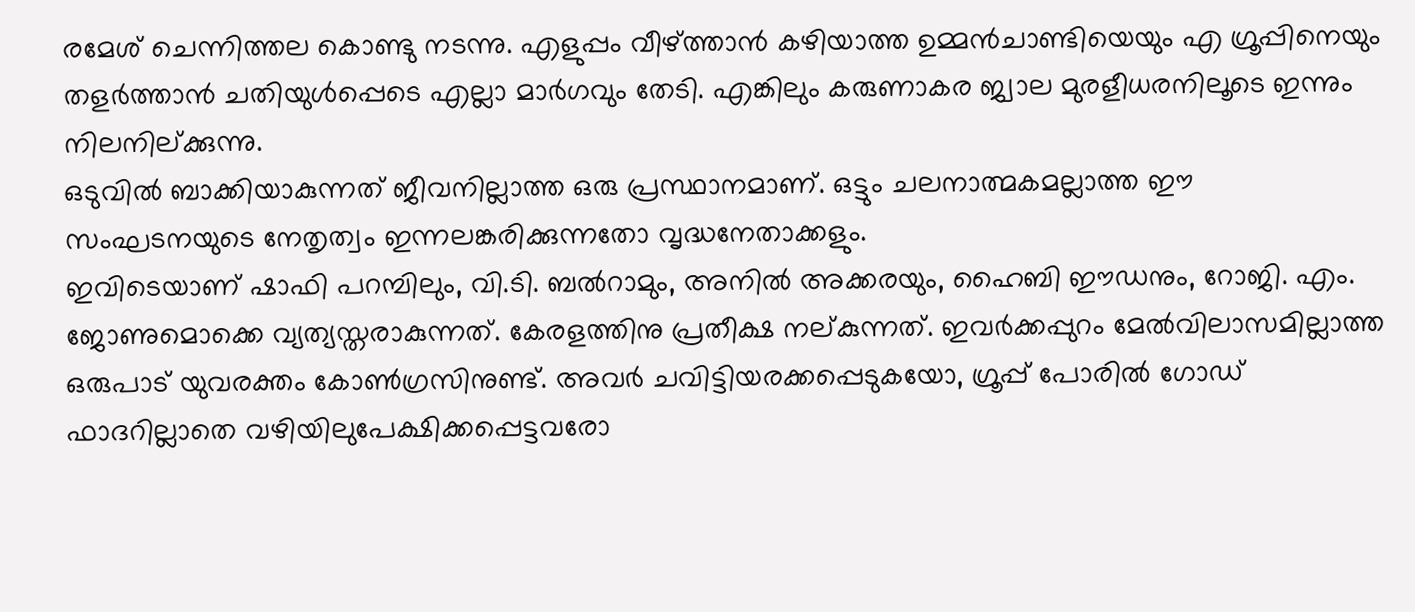രമേശ് ചെന്നിത്തല കൊണ്ടു നടന്നു. എളുപ്പം വീഴ്ത്താന്‍ കഴിയാത്ത ഉമ്മന്‍ചാണ്ടിയെയും എ ഗ്രൂപ്പിനെയും തളര്‍ത്താന്‍ ചതിയുള്‍പ്പെടെ എല്ലാ മാര്‍ഗവും തേടി. എങ്കിലും കരുണാകര ജ്വാല മുരളീധരനിലൂടെ ഇന്നും നിലനില്ക്കുന്നു.
ഒടുവില്‍ ബാക്കിയാകുന്നത് ജീവനില്ലാത്ത ഒരു പ്രസ്ഥാനമാണ്. ഒട്ടും ചലനാത്മകമല്ലാത്ത ഈ സംഘടനയുടെ നേതൃത്വം ഇന്നലങ്കരിക്കുന്നതോ വൃദ്ധനേതാക്കളും.
ഇവിടെയാണ് ഷാഫി പറമ്പിലും, വി.ടി. ബല്‍റാമും, അനില്‍ അക്കരയും, ഹൈബി ഈഡനും, റോജി. എം. ജോണുമൊക്കെ വ്യത്യസ്തരാകുന്നത്. കേരളത്തിനു പ്രതീക്ഷ നല്കുന്നത്. ഇവര്‍ക്കപ്പുറം മേല്‍വിലാസമില്ലാത്ത ഒരുപാട് യുവരക്തം കോണ്‍ഗ്രസിനുണ്ട്. അവര്‍ ചവിട്ടിയരക്കപ്പെടുകയോ, ഗ്രൂപ്പ് പോരില്‍ ഗോഡ് ഫാദറില്ലാതെ വഴിയിലുപേക്ഷിക്കപ്പെട്ടവരോ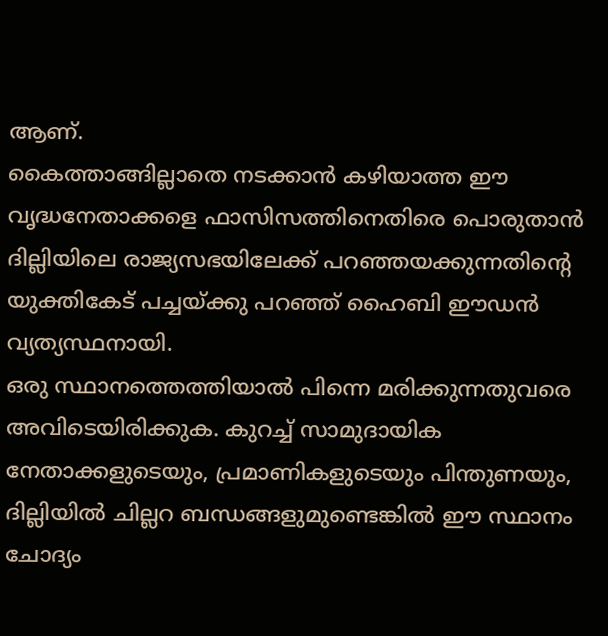ആണ്.
കൈത്താങ്ങില്ലാതെ നടക്കാന്‍ കഴിയാത്ത ഈ വൃദ്ധനേതാക്കളെ ഫാസിസത്തിനെതിരെ പൊരുതാന്‍ ദില്ലിയിലെ രാജ്യസഭയിലേക്ക് പറഞ്ഞയക്കുന്നതിന്റെ യുക്തികേട് പച്ചയ്ക്കു പറഞ്ഞ് ഹൈബി ഈഡന്‍ വ്യത്യസ്ഥനായി.
ഒരു സ്ഥാനത്തെത്തിയാല്‍ പിന്നെ മരിക്കുന്നതുവരെ അവിടെയിരിക്കുക. കുറച്ച് സാമുദായിക നേതാക്കളുടെയും, പ്രമാണികളുടെയും പിന്തുണയും, ദില്ലിയില്‍ ചില്ലറ ബന്ധങ്ങളുമുണ്ടെങ്കില്‍ ഈ സ്ഥാനം ചോദ്യം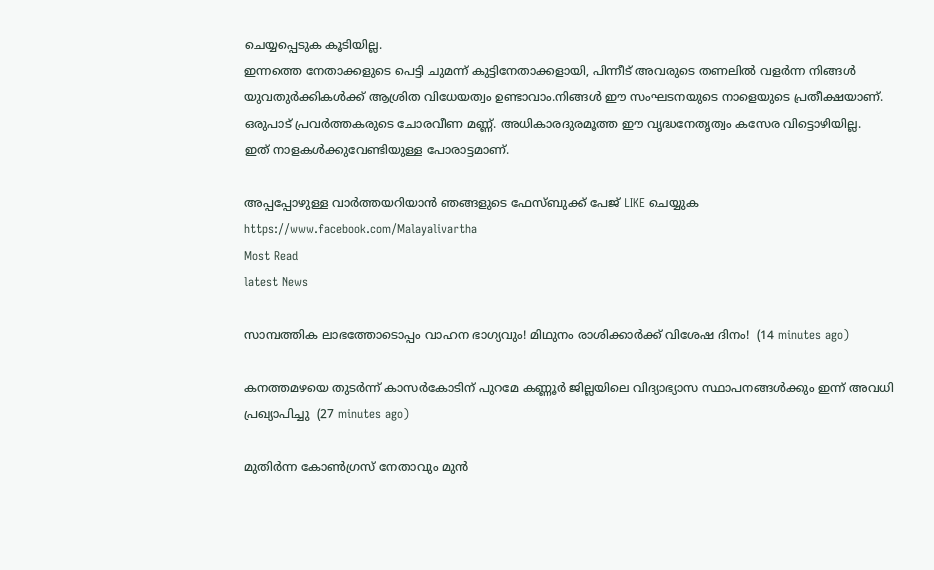ചെയ്യപ്പെടുക കൂടിയില്ല.
ഇന്നത്തെ നേതാക്കളുടെ പെട്ടി ചുമന്ന് കുട്ടിനേതാക്കളായി, പിന്നീട് അവരുടെ തണലില്‍ വളര്‍ന്ന നിങ്ങള്‍ യുവതുര്‍ക്കികള്‍ക്ക് ആശ്രിത വിധേയത്വം ഉണ്ടാവാം.നിങ്ങള്‍ ഈ സംഘടനയുടെ നാളെയുടെ പ്രതീക്ഷയാണ്. ഒരുപാട് പ്രവര്‍ത്തകരുടെ ചോരവീണ മണ്ണ്. അധികാരദുരമൂത്ത ഈ വൃദ്ധനേതൃത്വം കസേര വിട്ടൊഴിയില്ല.
ഇത് നാളകള്‍ക്കുവേണ്ടിയുള്ള പോരാട്ടമാണ്.

അപ്പപ്പോഴുള്ള വാര്‍ത്തയറിയാന്‍ ഞങ്ങളുടെ ഫേസ്‌ബുക്ക്‌ പേജ് LIKE ചെയ്യുക
https://www.facebook.com/Malayalivartha
Most Read
latest News

സാമ്പത്തിക ലാഭത്തോടൊപ്പം വാഹന ഭാഗ്യവും! മിഥുനം രാശിക്കാർക്ക് വിശേഷ ദിനം!  (14 minutes ago)

കനത്തമഴയെ തുടര്‍ന്ന് കാസര്‍കോടിന് പുറമേ കണ്ണൂര്‍ ജില്ലയിലെ വിദ്യാഭ്യാസ സ്ഥാപനങ്ങള്‍ക്കും ഇന്ന് അവധി പ്രഖ്യാപിച്ചു  (27 minutes ago)

മുതിർന്ന കോൺഗ്രസ് നേതാവും മുൻ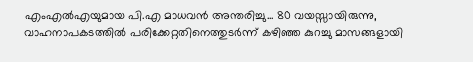എംഎൽഎയുമായ പി.എ മാധവൻ അന്തരിച്ചു... 80 വയസ്സായിരുന്നു, വാഹനാപകടത്തിൽ പരിക്കേറ്റതിനെത്തുടർന്ന് കഴിഞ്ഞ കുറച്ചു മാസങ്ങളായി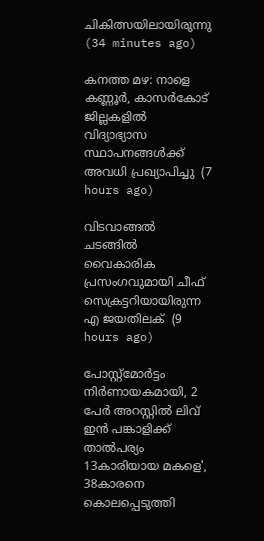ചികിത്സയിലായിരുന്നു    (34 minutes ago)

കനത്ത മഴ: നാളെ കണ്ണൂര്‍, കാസര്‍കോട് ജില്ലകളില്‍ വിദ്യാഭ്യാസ സ്ഥാപനങ്ങള്‍ക്ക് അവധി പ്രഖ്യാപിച്ചു  (7 hours ago)

വിടവാങ്ങല്‍ ചടങ്ങില്‍ വൈകാരിക പ്രസംഗവുമായി ചീഫ് സെക്രട്ടറിയായിരുന്ന എ ജയതിലക്  (9 hours ago)

പോസ്റ്റ്മോർട്ടം നിർണായകമായി, 2 പേർ അറസ്റ്റിൽ ലിവ് ഇൻ പങ്കാളിക്ക് താൽപര്യം 13കാരിയായ മകളെ', 38കാരനെ കൊലപ്പെടുത്തി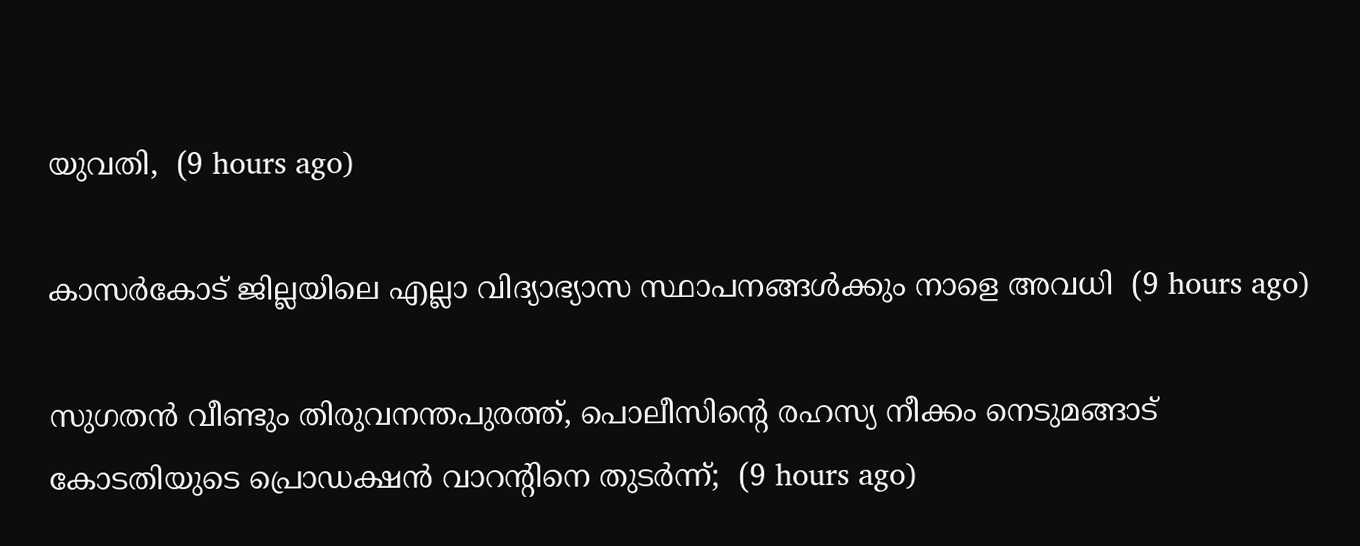യുവതി,  (9 hours ago)

കാസർകോട് ജില്ലയിലെ എല്ലാ വിദ്യാഭ്യാസ സ്ഥാപനങ്ങൾക്കും നാളെ അവധി  (9 hours ago)

സുഗതൻ വീണ്ടും തിരുവനന്തപുരത്ത്, പൊലീസിന്‍റെ രഹസ്യ നീക്കം നെടുമങ്ങാട് കോടതിയുടെ പ്രൊഡക്ഷൻ വാറന്‍റിനെ തുടർന്ന്;  (9 hours ago)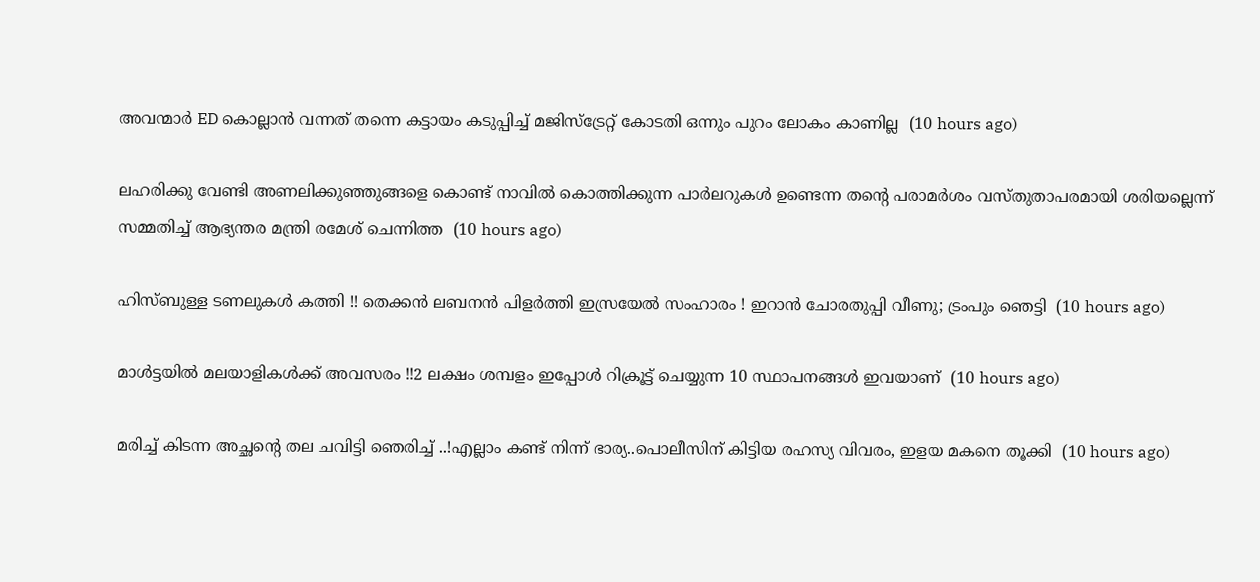അവന്മാർ ED കൊല്ലാൻ വന്നത് തന്നെ കട്ടായം കടുപ്പിച്ച് മജിസ്ട്രേറ്റ് കോടതി ഒന്നും പുറം ലോകം കാണില്ല  (10 hours ago)

ലഹരിക്കു വേണ്ടി അണലിക്കുഞ്ഞുങ്ങളെ കൊണ്ട് നാവിൽ കൊത്തിക്കുന്ന പാർലറുകൾ ഉണ്ടെന്ന തന്‍റെ പരാമർശം വസ്തുതാപരമായി ശരിയല്ലെന്ന് സമ്മതിച്ച് ആഭ്യന്തര മന്ത്രി രമേശ് ചെന്നിത്ത  (10 hours ago)

ഹിസ്ബുള്ള ടണലുകള്‍ കത്തി !! തെക്കന്‍ ലബനന്‍ പിളര്‍ത്തി ഇസ്രയേല്‍ സംഹാരം ! ഇറാന്‍ ചോരതുപ്പി വീണു; ട്രംപും ഞെട്ടി  (10 hours ago)

മാൾട്ടയിൽ മലയാളികൾക്ക് അവസരം !!2 ലക്ഷം ശമ്പളം ഇപ്പോൾ റിക്രൂട്ട് ചെയ്യുന്ന 10 സ്ഥാപനങ്ങൾ ഇവയാണ്  (10 hours ago)

മരിച്ച് കിടന്ന അച്ഛന്റെ തല ചവിട്ടി ഞെരിച്ച് ..!എല്ലാം കണ്ട് നിന്ന് ഭാര്യ..പൊലീസിന് കിട്ടിയ രഹസ്യ വിവരം, ഇളയ മകനെ തൂക്കി  (10 hours ago)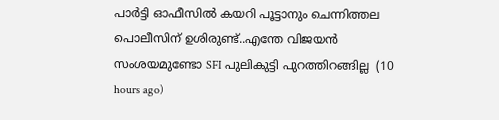പാർട്ടി ഓഫീസിൽ കയറി പൂട്ടാനും ചെന്നിത്തല പൊലീസിന് ഉശിരുണ്ട്..എന്തേ വിജയൻ സംശയമുണ്ടോ SFI പുലികുട്ടി പുറത്തിറങ്ങില്ല  (10 hours ago)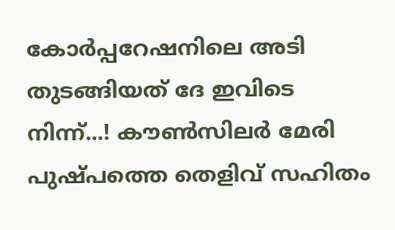കോർപ്പറേഷനിലെ അടി തുടങ്ങിയത് ദേ ഇവിടെ നിന്ന്...! കൗൺസിലർ മേരി പുഷ്പത്തെ തെളിവ് സഹിതം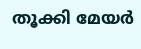തൂക്കി മേയർ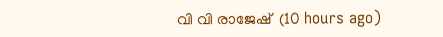വി വി രാജേഷ്  (10 hours ago)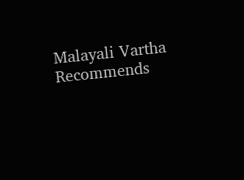Malayali Vartha Recommends